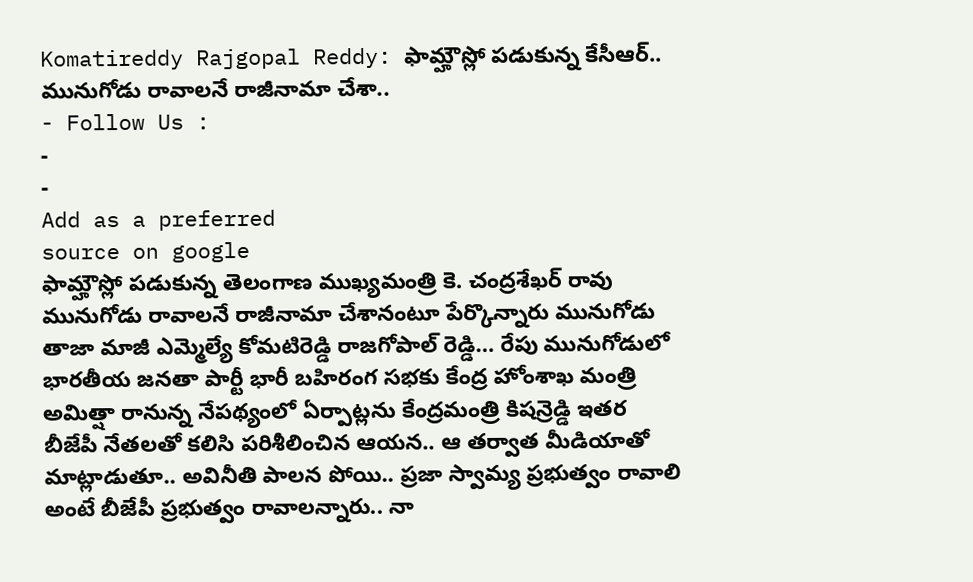Komatireddy Rajgopal Reddy: ఫామ్హౌస్లో పడుకున్న కేసీఆర్.. మునుగోడు రావాలనే రాజీనామా చేశా..
- Follow Us :
-
-
Add as a preferred
source on google
ఫామ్హౌస్లో పడుకున్న తెలంగాణ ముఖ్యమంత్రి కె. చంద్రశేఖర్ రావు మునుగోడు రావాలనే రాజీనామా చేశానంటూ పేర్కొన్నారు మునుగోడు తాజా మాజీ ఎమ్మెల్యే కోమటిరెడ్డి రాజగోపాల్ రెడ్డి… రేపు మునుగోడులో భారతీయ జనతా పార్టీ భారీ బహిరంగ సభకు కేంద్ర హోంశాఖ మంత్రి అమిత్షా రానున్న నేపథ్యంలో ఏర్పాట్లను కేంద్రమంత్రి కిషన్రెడ్డి ఇతర బీజేపీ నేతలతో కలిసి పరిశీలించిన ఆయన.. ఆ తర్వాత మీడియాతో మాట్లాడుతూ.. అవినీతి పాలన పోయి.. ప్రజా స్వామ్య ప్రభుత్వం రావాలి అంటే బీజేపీ ప్రభుత్వం రావాలన్నారు.. నా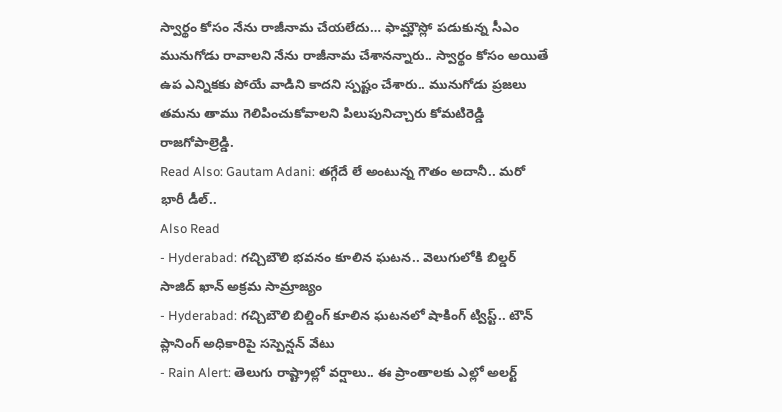స్వార్థం కోసం నేను రాజీనామ చేయలేదు… ఫామ్హౌస్లో పడుకున్న సీఎం మునుగోడు రావాలని నేను రాజీనామ చేశానన్నారు.. స్వార్థం కోసం అయితే ఉప ఎన్నికకు పోయే వాడిని కాదని స్పష్టం చేశారు.. మునుగోడు ప్రజలు తమను తాము గెలిపించుకోవాలని పిలుపునిచ్చారు కోమటిరెడ్డి రాజగోపాల్రెడ్డి.
Read Also: Gautam Adani: తగ్గేదే లే అంటున్న గౌతం అదానీ.. మరో భారీ డీల్..
Also Read
- Hyderabad: గచ్చిబౌలి భవనం కూలిన ఘటన.. వెలుగులోకి బిల్డర్ సాజిద్ ఖాన్ అక్రమ సామ్రాజ్యం
- Hyderabad: గచ్చిబౌలి బిల్డింగ్ కూలిన ఘటనలో షాకింగ్ ట్విస్ట్.. టౌన్ ప్లానింగ్ అధికారిపై సస్పెన్షన్ వేటు
- Rain Alert: తెలుగు రాష్ట్రాల్లో వర్షాలు.. ఈ ప్రాంతాలకు ఎల్లో అలర్ట్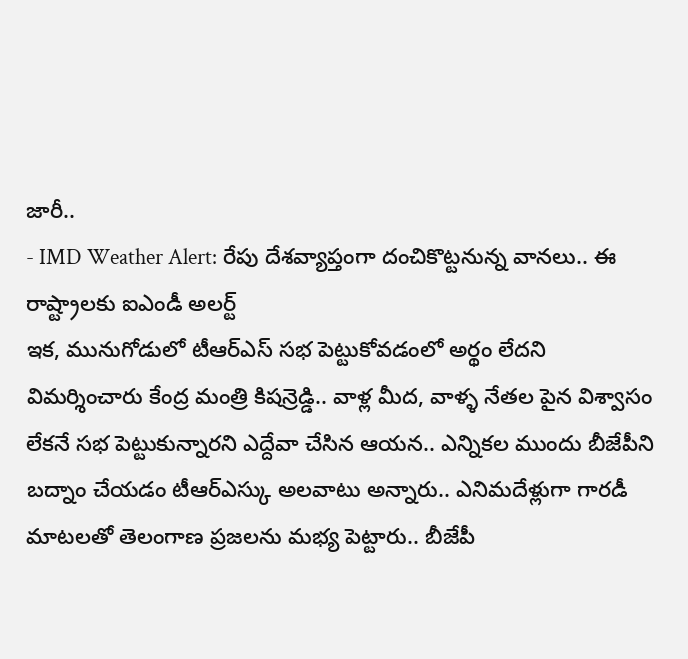జారీ..
- IMD Weather Alert: రేపు దేశవ్యాప్తంగా దంచికొట్టనున్న వానలు.. ఈ రాష్ట్రాలకు ఐఎండీ అలర్ట్
ఇక, మునుగోడులో టీఆర్ఎస్ సభ పెట్టుకోవడంలో అర్థం లేదని విమర్శించారు కేంద్ర మంత్రి కిషన్రెడ్డి.. వాళ్ల మీద, వాళ్ళ నేతల పైన విశ్వాసం లేకనే సభ పెట్టుకున్నారని ఎద్దేవా చేసిన ఆయన.. ఎన్నికల ముందు బీజేపీని బద్నాం చేయడం టీఆర్ఎస్కు అలవాటు అన్నారు.. ఎనిమదేళ్లుగా గారడీ మాటలతో తెలంగాణ ప్రజలను మభ్య పెట్టారు.. బీజేపీ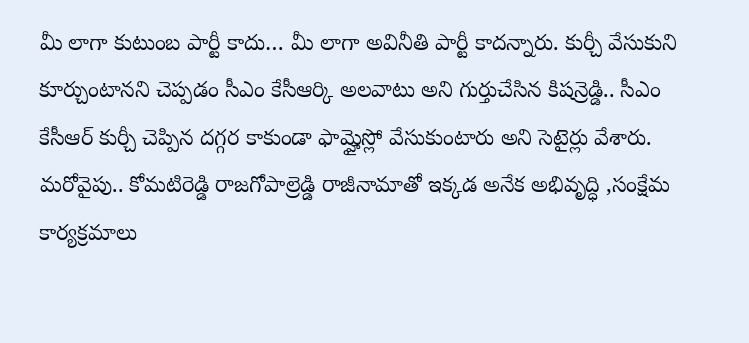మీ లాగా కుటుంబ పార్టీ కాదు… మీ లాగా అవినీతి పార్టీ కాదన్నారు. కుర్చీ వేసుకుని కూర్చుంటానని చెప్పడం సీఎం కేసీఆర్కి అలవాటు అని గుర్తుచేసిన కిషన్రెడ్డి.. సీఎం కేసీఆర్ కుర్చీ చెప్పిన దగ్గర కాకుండా ఫామ్హైస్లో వేసుకుంటారు అని సెటైర్లు వేశారు. మరోవైపు.. కోమటిరెడ్డి రాజగోపాల్రెడ్డి రాజీనామాతో ఇక్కడ అనేక అభివృద్ధి ,సంక్షేమ కార్యక్రమాలు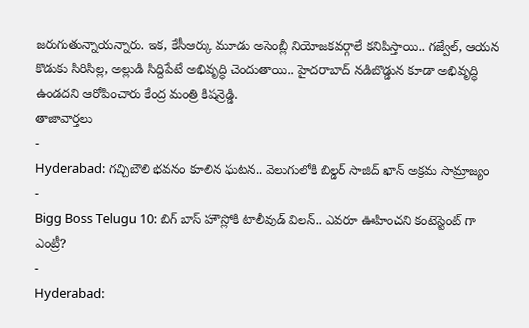జరుగుతున్నాయన్నారు. ఇక, కేసీఆర్కు మూడు అసెంబ్లీ నియోజకవర్గాలే కనిపిస్తాయి.. గజ్వేల్, ఆయన కొడుకు సిరిసిల్ల, అల్లుడి సిద్దిపేటే అభివృద్ధి చెందుతాయి.. హైదరాబాద్ నడిబొడ్డున కూడా అభివృద్ధి ఉండదని ఆరోపించారు కేంద్ర మంత్రి కిషన్రెడ్డి.
తాజావార్తలు
-
Hyderabad: గచ్చిబౌలి భవనం కూలిన ఘటన.. వెలుగులోకి బిల్డర్ సాజిద్ ఖాన్ అక్రమ సామ్రాజ్యం
-
Bigg Boss Telugu 10: బిగ్ బాస్ హౌస్లోకి టాలీవుడ్ విలన్.. ఎవరూ ఊహించని కంటెస్టెంట్ గా ఎంట్రీ?
-
Hyderabad: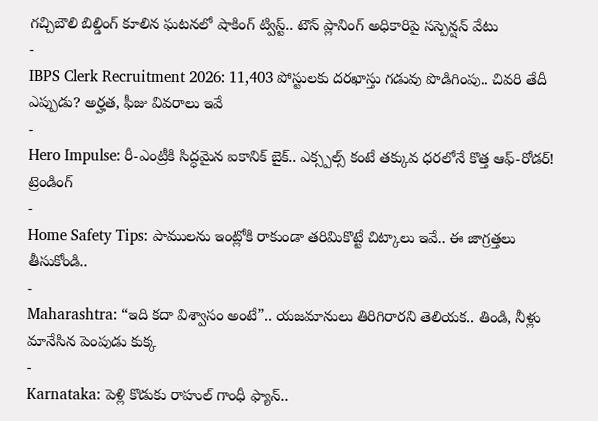గచ్చిబౌలి బిల్డింగ్ కూలిన ఘటనలో షాకింగ్ ట్విస్ట్.. టౌన్ ప్లానింగ్ అధికారిపై సస్పెన్షన్ వేటు
-
IBPS Clerk Recruitment 2026: 11,403 పోస్టులకు దరఖాస్తు గడువు పొడిగింపు.. చివరి తేదీ ఎప్పుడు? అర్హత, ఫీజు వివరాలు ఇవే
-
Hero Impulse: రీ-ఎంట్రీకి సిద్ధమైన ఐకానిక్ బైక్.. ఎక్స్పల్స్ కంటే తక్కువ ధరలోనే కొత్త ఆఫ్-రోడర్!
ట్రెండింగ్
-
Home Safety Tips: పాములను ఇంట్లోకి రాకుండా తరిమికొట్టే చిట్కాలు ఇవే.. ఈ జాగ్రత్తలు తీసుకోండి..
-
Maharashtra: “ఇది కదా విశ్వాసం అంటే”.. యజమానులు తిరిగిరారని తెలియక.. తిండి, నీళ్లు మానేసిన పెంపుడు కుక్క
-
Karnataka: పెళ్లి కొడుకు రాహుల్ గాంధీ ఫ్యాన్..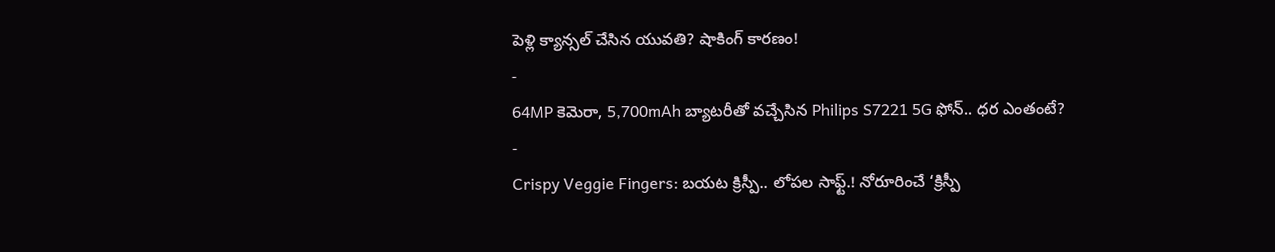పెళ్లి క్యాన్సల్ చేసిన యువతి? షాకింగ్ కారణం!
-
64MP కెమెరా, 5,700mAh బ్యాటరీతో వచ్చేసిన Philips S7221 5G ఫోన్.. ధర ఎంతంటే?
-
Crispy Veggie Fingers: బయట క్రిస్పీ.. లోపల సాఫ్ట్.! నోరూరించే ‘క్రిస్పీ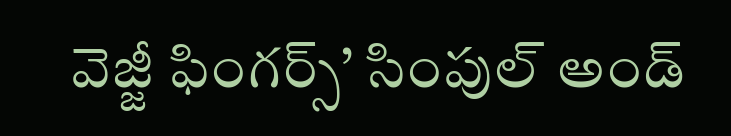వెజ్జీ ఫింగర్స్’ సింపుల్ అండ్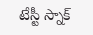టేస్టీ స్నాక్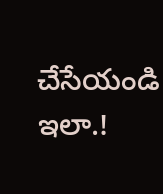చేసేయండి ఇలా.!